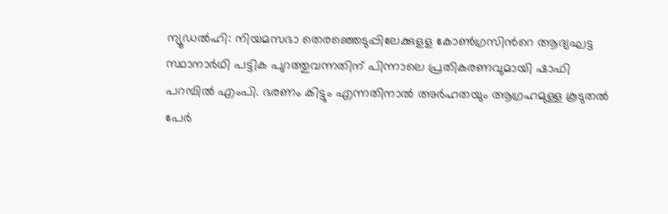ന്യൂഡൽഹി: നിയമസഭാ തെരഞ്ഞെടുപ്പിലേക്കുളള കോൺഗ്രസിന്‍റെ ആദ്യഘട്ട സ്ഥാനാർഥി പട്ടിക പുറത്തുവന്നതിന് പിന്നാലെ പ്രതികരണവുമായി ഷാഫി പറമ്പിൽ എംപി. ഭരണം കിട്ടും എന്നതിനാൽ അർഹതയും ആഗ്രഹമുള്ള കൂടുതൽ പേർ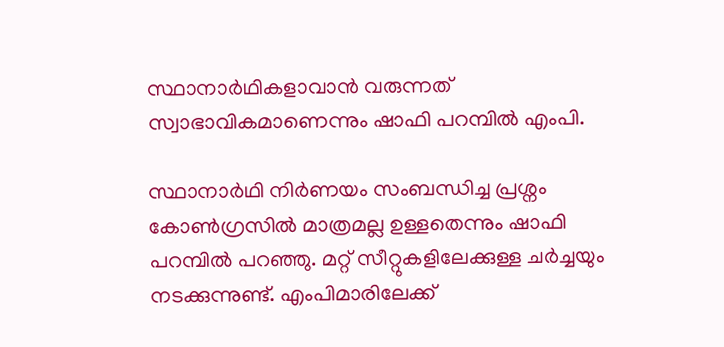സ്ഥാനാർഥികളാവാൻ വരുന്നത് സ്വാഭാവികമാണെന്നും ഷാഫി പറമ്പിൽ എംപി.

സ്ഥാനാർഥി നിർണയം സംബന്ധിച്ച പ്രശ്നം കോൺഗ്രസിൽ മാത്രമല്ല ഉള്ളതെന്നും ഷാഫി പറമ്പിൽ പറഞ്ഞു. മറ്റ് സീറ്റുകളിലേക്കുള്ള ചർച്ചയും നടക്കുന്നുണ്ട്. എംപിമാരിലേക്ക്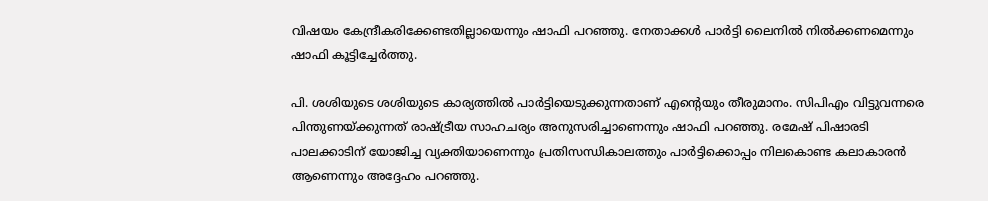വിഷയം കേന്ദ്രീകരിക്കേണ്ടതില്ലായെന്നും ഷാഫി പറഞ്ഞു. നേതാക്കൾ പാർട്ടി ലൈനിൽ നിൽക്കണമെന്നും ഷാഫി കൂട്ടിച്ചേർത്തു.

പി. ശശിയുടെ ശശിയുടെ കാര്യത്തിൽ പാർട്ടിയെടുക്കുന്നതാണ് എന്‍റെയും തീരുമാനം. സിപിഎം വിട്ടുവന്നരെ പിന്തുണയ്ക്കുന്നത് രാഷ്ട്രീയ സാഹചര്യം അനുസരിച്ചാണെന്നും ഷാഫി പറഞ്ഞു. രമേഷ് പിഷാരടി പാലക്കാടിന് യോജിച്ച വ്യക്തിയാണെന്നും പ്രതിസന്ധികാലത്തും പാർട്ടിക്കൊപ്പം നിലകൊണ്ട കലാകാരൻ ആണെന്നും അദ്ദേഹം പറഞ്ഞു.